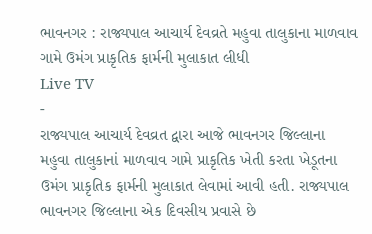ભાવનગર : રાજ્યપાલ આચાર્ય દેવવ્રતે મહુવા તાલુકાના માળવાવ ગામે ઉમંગ પ્રાકૃતિક ફાર્મની મુલાકાત લીધી
Live TV
-
રાજ્યપાલ આચાર્ય દેવવ્રત દ્વારા આજે ભાવનગર જિલ્લાના મહુવા તાલુકાનાં માળવાવ ગામે પ્રાકૃતિક ખેતી કરતા ખેડૂતના ઉમંગ પ્રાકૃતિક ફાર્મની મુલાકાત લેવામાં આવી હતી. રાજ્યપાલ ભાવનગર જિલ્લાના એક દિવસીય પ્રવાસે છે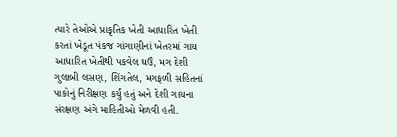ત્યારે તેઓએ પ્રાકૃતિક ખેતી આધારિત ખેતી કરતાં ખેડૂત પંકજ ગાંગાણીનાં ખેતરમાં ગાય આધારિત ખેતીથી પકવેલ ઘઉં, મગ દેશી ગુલાબી લસણ, શિંગતેલ, મગફળી સહિતનાં પાકોનું નિરીક્ષણ કર્યું હતું અને દેશી ગાયના સંરક્ષણ અંગે માહિતીઓ મેળવી હતી.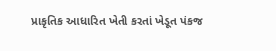પ્રાકૃતિક આધારિત ખેતી કરતાં ખેડૂત પંકજ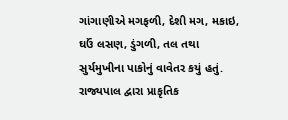ગાંગાણીએ મગફળી, દેશી મગ, મકાઇ, ઘઉં લસણ, ડુંગળી, તલ તથા સુર્યમુખીના પાકોનું વાવેતર કયું હતું. રાજ્યપાલ દ્વારા પ્રાકૃતિક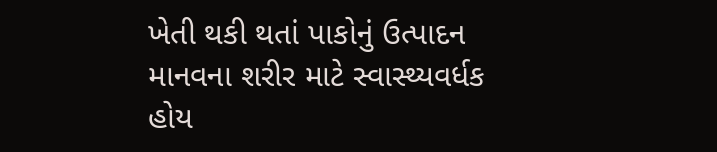ખેતી થકી થતાં પાકોનું ઉત્પાદન માનવના શરીર માટે સ્વાસ્થ્યવર્ધક હોય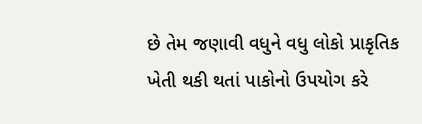છે તેમ જણાવી વધુને વધુ લોકો પ્રાકૃતિક ખેતી થકી થતાં પાકોનો ઉપયોગ કરે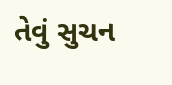તેવું સુચન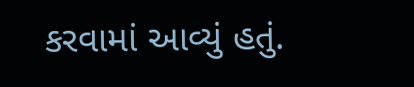કરવામાં આવ્યું હતું.